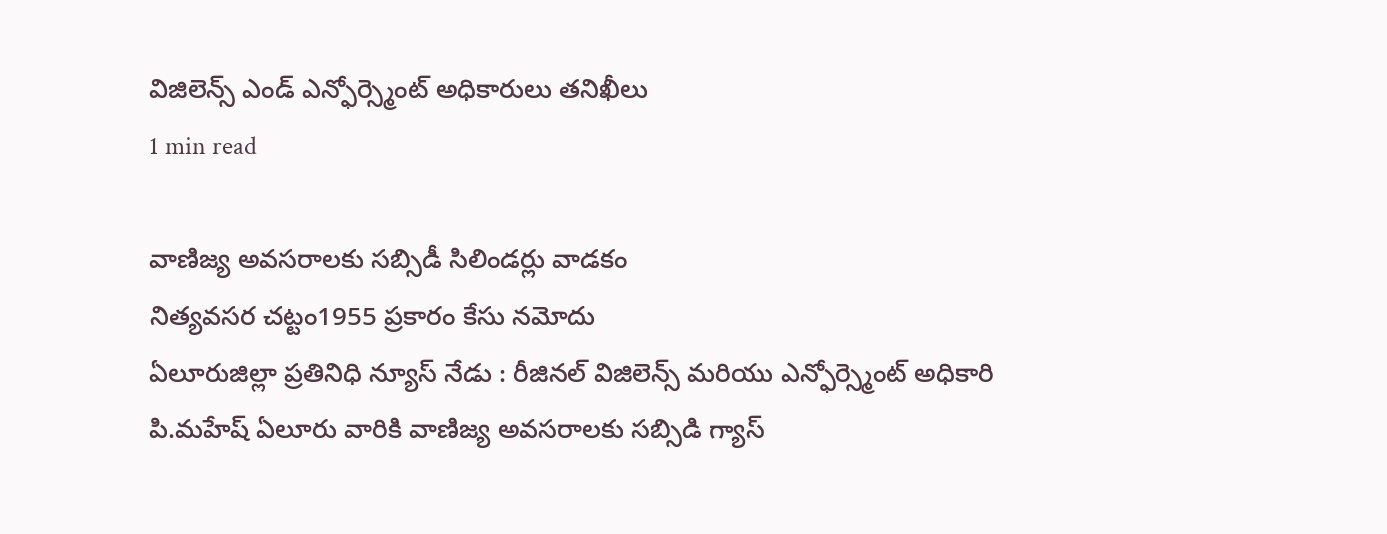విజిలెన్స్ ఎండ్ ఎన్ఫోర్స్మెంట్ అధికారులు తనిఖీలు
1 min read

వాణిజ్య అవసరాలకు సబ్సిడీ సిలిండర్లు వాడకం
నిత్యవసర చట్టం1955 ప్రకారం కేసు నమోదు
ఏలూరుజిల్లా ప్రతినిధి న్యూస్ నేడు : రీజినల్ విజిలెన్స్ మరియు ఎన్ఫోర్స్మెంట్ అధికారి పి.మహేష్ ఏలూరు వారికి వాణిజ్య అవసరాలకు సబ్సిడి గ్యాస్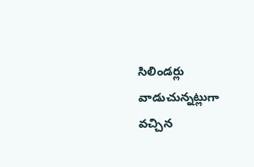సిలిండర్లు వాడుచున్నట్లుగా వచ్చిన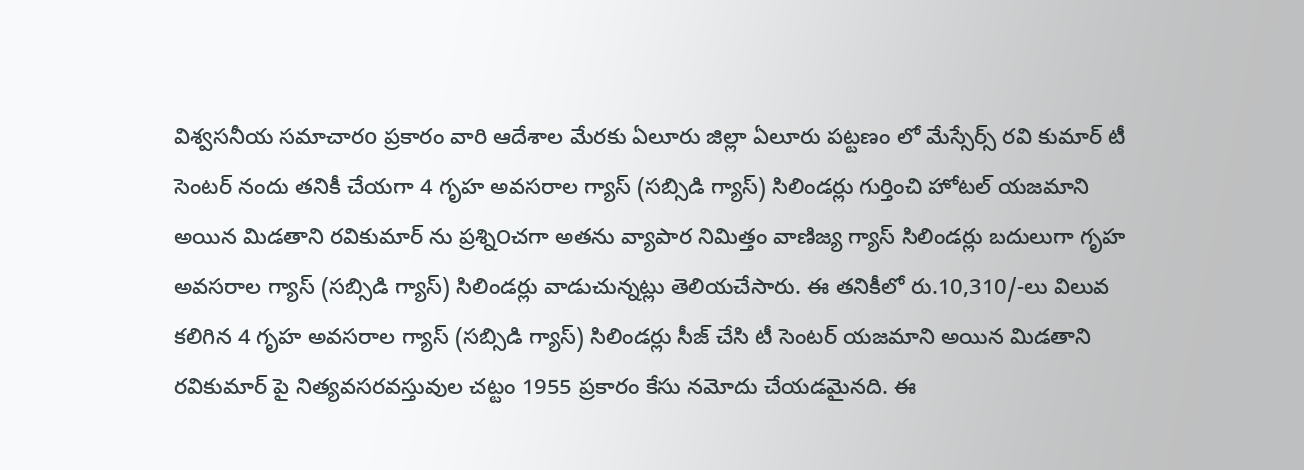విశ్వసనీయ సమాచారo ప్రకారం వారి ఆదేశాల మేరకు ఏలూరు జిల్లా ఏలూరు పట్టణం లో మేస్సేర్స్ రవి కుమార్ టీ సెంటర్ నందు తనికీ చేయగా 4 గృహ అవసరాల గ్యాస్ (సబ్సిడి గ్యాస్) సిలిండర్లు గుర్తించి హోటల్ యజమాని అయిన మిడతాని రవికుమార్ ను ప్రశ్ని౦చగా అతను వ్యాపార నిమిత్తం వాణిజ్య గ్యాస్ సిలిండర్లు బదులుగా గృహ అవసరాల గ్యాస్ (సబ్సిడి గ్యాస్) సిలిండర్లు వాడుచున్నట్లు తెలియచేసారు. ఈ తనికీలో రు.10,310/-లు విలువ కలిగిన 4 గృహ అవసరాల గ్యాస్ (సబ్సిడి గ్యాస్) సిలిండర్లు సీజ్ చేసి టీ సెంటర్ యజమాని అయిన మిడతాని రవికుమార్ పై నిత్యవసరవస్తువుల చట్టం 1955 ప్రకారం కేసు నమోదు చేయడమైనది. ఈ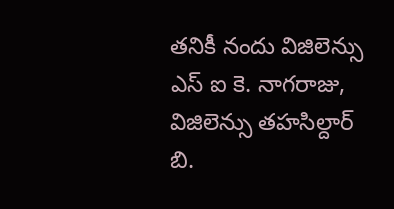తనికీ నందు విజిలెన్సు ఎస్ ఐ కె. నాగరాజు, విజిలెన్సు తహసిల్దార్ బి.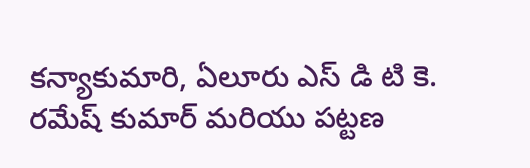కన్యాకుమారి, ఏలూరు ఎస్ డి టి కె. రమేష్ కుమార్ మరియు పట్టణ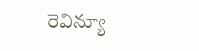రెవిన్యూ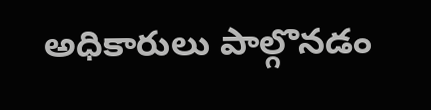అధికారులు పాల్గొనడం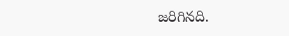జరిగినది.